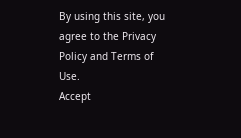By using this site, you agree to the Privacy Policy and Terms of Use.
Accept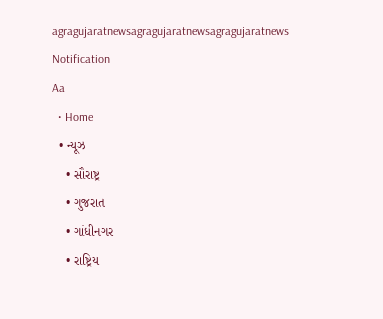agragujaratnewsagragujaratnewsagragujaratnews
Notification
Aa
  • Home
  • ન્યૂઝ
    • સૌરાષ્ટ્ર
    • ગુજરાત
    • ગાંધીનગર
    • રાષ્ટ્રિય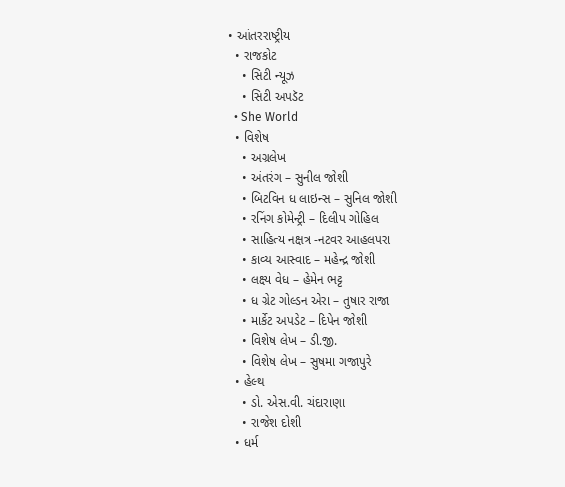• આંતરરાષ્ટ્રીય
  • રાજકોટ
    • સિટી ન્યૂઝ
    • સિટી અપડૅટ
  • She World
  • વિશેષ
    • અગ્રલેખ
    • અંતરંગ – સુનીલ જોશી
    • બિટવિન ધ લાઇન્સ – સુનિલ જોશી
    • રનિંગ કોમેન્ટ્રી – દિલીપ ગોહિલ
    • સાહિત્ય નક્ષત્ર -નટવર આહલપરા
    • કાવ્ય આસ્વાદ – મહેન્દ્ર જોશી
    • લક્ષ્ય વેધ – હેમેન ભટ્ટ
    • ધ ગ્રેટ ગોલ્ડન એરા – તુષાર રાજા
    • માર્કેટ અપડેટ – દિપેન જોશી
    • વિશેષ લેખ – ડી.જી.
    • વિશેષ લેખ – સુષમા ગજાપુરે
  • હેલ્થ
    • ડો. એસ.વી. ચંદારાણા
    • રાજેશ દોશી
  • ધર્મ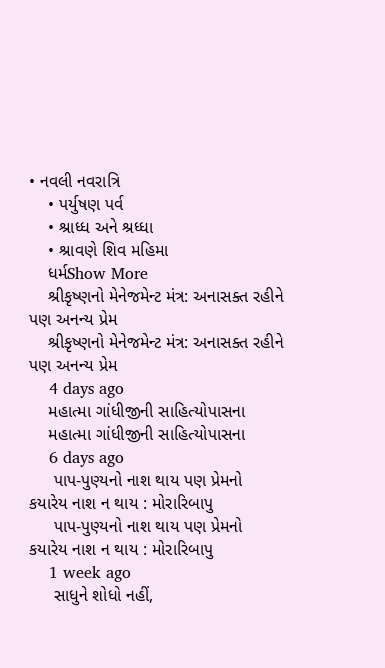• નવલી નવરાત્રિ
    • પર્યુષણ પર્વ
    • શ્રાધ્ધ અને શ્રધ્ધા
    • શ્રાવણે શિવ મહિમા
    ધર્મShow More
    શ્રીકૃષ્ણનો મેનેજમેન્ટ મંત્ર: અનાસક્ત રહીને પણ અનન્ય પ્રેમ
    શ્રીકૃષ્ણનો મેનેજમેન્ટ મંત્ર: અનાસક્ત રહીને પણ અનન્ય પ્રેમ
    4 days ago
    મહાત્મા ગાંધીજીની સાહિત્યોપાસના
    મહાત્મા ગાંધીજીની સાહિત્યોપાસના
    6 days ago
     પાપ-પુણ્યનો નાશ થાય પણ પ્રેમનો કયારેય નાશ ન થાય : મોરારિબાપુ
     પાપ-પુણ્યનો નાશ થાય પણ પ્રેમનો કયારેય નાશ ન થાય : મોરારિબાપુ
    1 week ago
     સાધુને શોધો નહીં,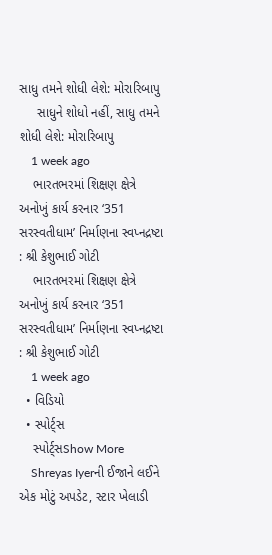સાધુ તમને શોધી લેશે: મોરારિબાપુ
     સાધુને શોધો નહીં, સાધુ તમને શોધી લેશે: મોરારિબાપુ
    1 week ago
    ભારતભરમાં શિક્ષણ ક્ષેત્રે અનોખું કાર્ય કરનાર ‘351 સરસ્વતીધામ’ નિર્માણના સ્વપ્નદ્રષ્ટા : શ્રી કેશુભાઈ ગોટી
    ભારતભરમાં શિક્ષણ ક્ષેત્રે અનોખું કાર્ય કરનાર ‘351 સરસ્વતીધામ’ નિર્માણના સ્વપ્નદ્રષ્ટા : શ્રી કેશુભાઈ ગોટી
    1 week ago
  • વિડિયો
  • સ્પોર્ટ્સ
    સ્પોર્ટ્સShow More
    Shreyas Iyerની ઈજાને લઈને એક મોટું અપડેટ, સ્ટાર ખેલાડી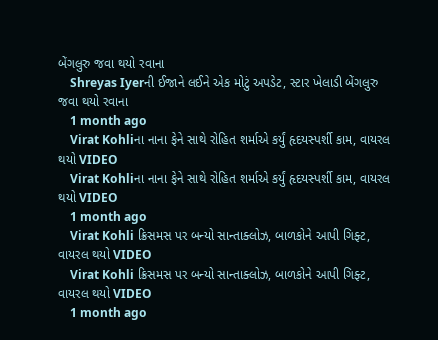બેંગલુરુ જવા થયો રવાના
    Shreyas Iyerની ઈજાને લઈને એક મોટું અપડેટ, સ્ટાર ખેલાડી બેંગલુરુ જવા થયો રવાના
    1 month ago
    Virat Kohliના નાના ફેને સાથે રોહિત શર્માએ કર્યું હૃદયસ્પર્શી કામ, વાયરલ થયો VIDEO
    Virat Kohliના નાના ફેને સાથે રોહિત શર્માએ કર્યું હૃદયસ્પર્શી કામ, વાયરલ થયો VIDEO
    1 month ago
    Virat Kohli ક્રિસમસ પર બન્યો સાન્તાક્લોઝ, બાળકોને આપી ગિફ્ટ, વાયરલ થયો VIDEO
    Virat Kohli ક્રિસમસ પર બન્યો સાન્તાક્લોઝ, બાળકોને આપી ગિફ્ટ, વાયરલ થયો VIDEO
    1 month ago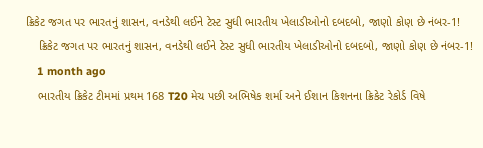ક્રિકેટ જગત પર ભારતનું શાસન, વનડેથી લઈને ટેસ્ટ સુધી ભારતીય ખેલાડીઓનો દબદબો, જાણો કોણ છે નંબર-1!
    ક્રિકેટ જગત પર ભારતનું શાસન, વનડેથી લઈને ટેસ્ટ સુધી ભારતીય ખેલાડીઓનો દબદબો, જાણો કોણ છે નંબર-1!
    1 month ago
    ભારતીય ક્રિકેટ ટીમમાં પ્રથમ 168 T20 મેચ પછી અભિષેક શર્મા અને ઈશાન કિશનના ક્રિકેટ રેકોર્ડ વિષે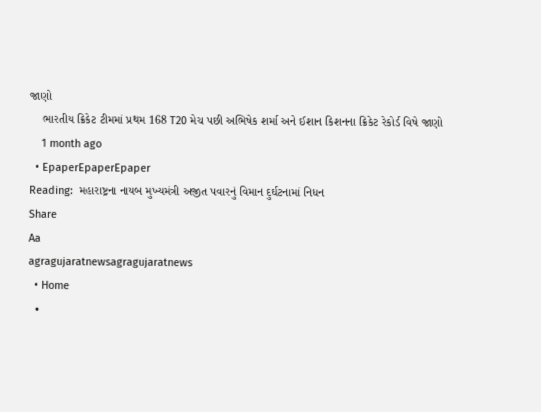જાણો
    ભારતીય ક્રિકેટ ટીમમાં પ્રથમ 168 T20 મેચ પછી અભિષેક શર્મા અને ઈશાન કિશનના ક્રિકેટ રેકોર્ડ વિષે જાણો
    1 month ago
  • EpaperEpaperEpaper
Reading:  મહારાષ્ટ્રના નાયબ મુખ્યમંત્રી અજીત પવારનું વિમાન દુર્ઘટનામાં નિધન
Share
Aa
agragujaratnewsagragujaratnews
  • Home
  •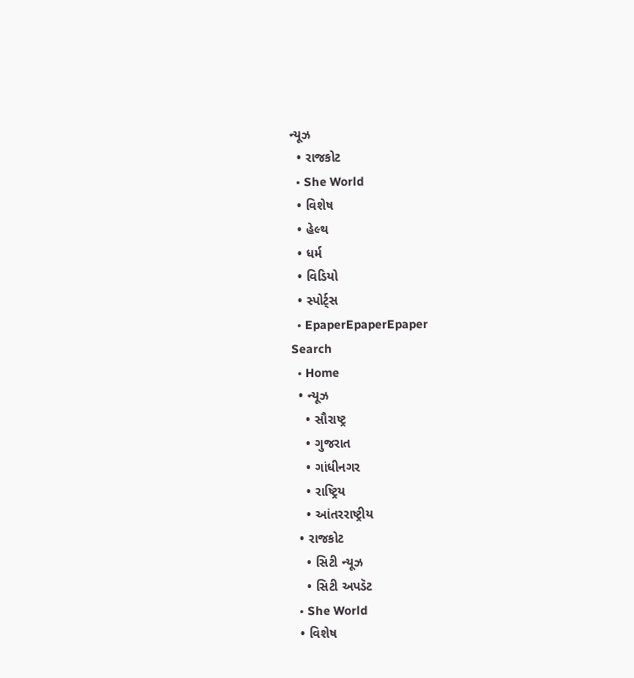ન્યૂઝ
  • રાજકોટ
  • She World
  • વિશેષ
  • હેલ્થ
  • ધર્મ
  • વિડિયો
  • સ્પોર્ટ્સ
  • EpaperEpaperEpaper
Search
  • Home
  • ન્યૂઝ
    • સૌરાષ્ટ્ર
    • ગુજરાત
    • ગાંધીનગર
    • રાષ્ટ્રિય
    • આંતરરાષ્ટ્રીય
  • રાજકોટ
    • સિટી ન્યૂઝ
    • સિટી અપડૅટ
  • She World
  • વિશેષ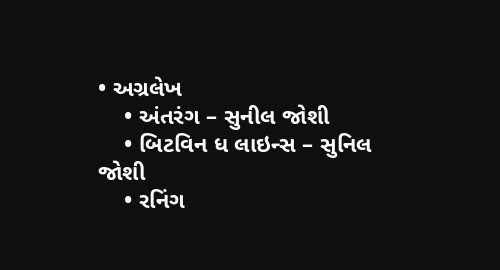• અગ્રલેખ
    • અંતરંગ – સુનીલ જોશી
    • બિટવિન ધ લાઇન્સ – સુનિલ જોશી
    • રનિંગ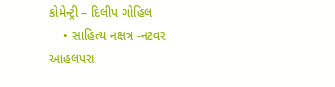કોમેન્ટ્રી – દિલીપ ગોહિલ
    • સાહિત્ય નક્ષત્ર -નટવર આહલપરા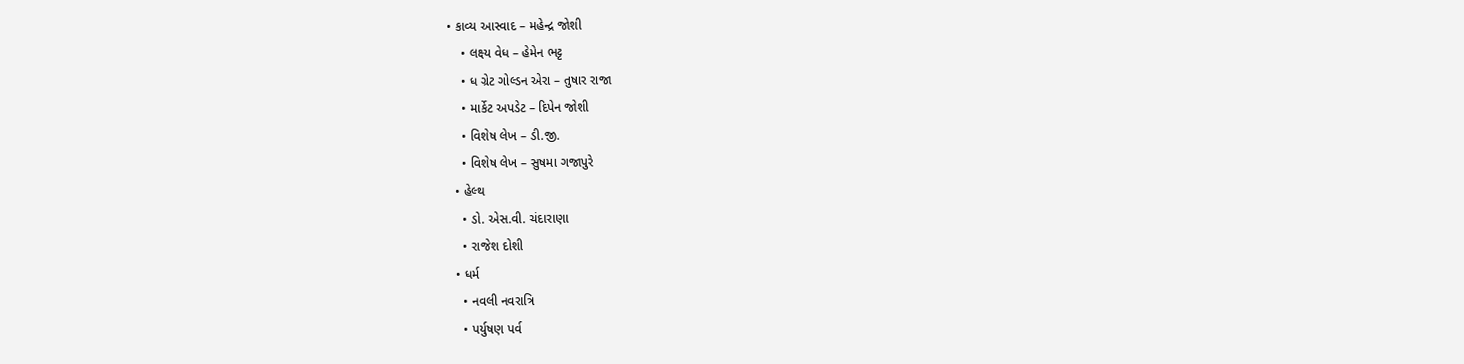• કાવ્ય આસ્વાદ – મહેન્દ્ર જોશી
    • લક્ષ્ય વેધ – હેમેન ભટ્ટ
    • ધ ગ્રેટ ગોલ્ડન એરા – તુષાર રાજા
    • માર્કેટ અપડેટ – દિપેન જોશી
    • વિશેષ લેખ – ડી.જી.
    • વિશેષ લેખ – સુષમા ગજાપુરે
  • હેલ્થ
    • ડો. એસ.વી. ચંદારાણા
    • રાજેશ દોશી
  • ધર્મ
    • નવલી નવરાત્રિ
    • પર્યુષણ પર્વ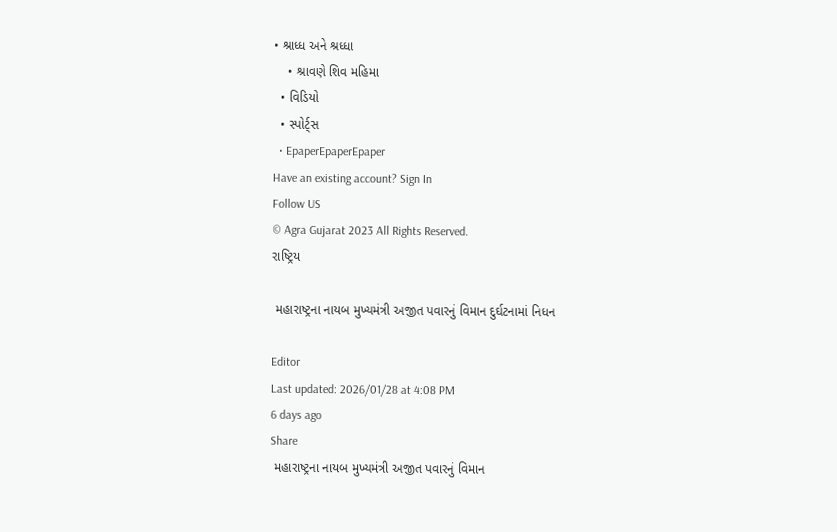• શ્રાધ્ધ અને શ્રધ્ધા
    • શ્રાવણે શિવ મહિમા
  • વિડિયો
  • સ્પોર્ટ્સ
  • EpaperEpaperEpaper
Have an existing account? Sign In
Follow US
© Agra Gujarat 2023 All Rights Reserved.
રાષ્ટ્રિય

 મહારાષ્ટ્રના નાયબ મુખ્યમંત્રી અજીત પવારનું વિમાન દુર્ઘટનામાં નિધન

Editor
Last updated: 2026/01/28 at 4:08 PM
6 days ago
Share
 મહારાષ્ટ્રના નાયબ મુખ્યમંત્રી અજીત પવારનું વિમાન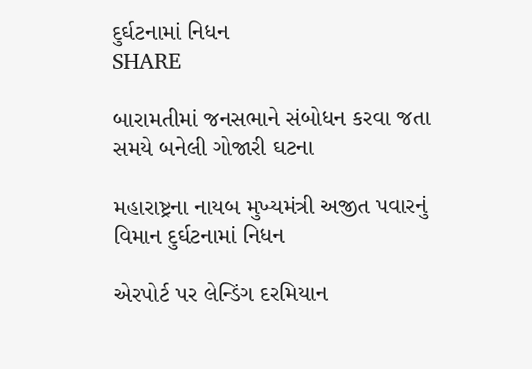દુર્ઘટનામાં નિધન
SHARE

બારામતીમાં જનસભાને સંબોધન કરવા જતા સમયે બનેલી ગોજારી ઘટના

મહારાષ્ટ્રના નાયબ મુખ્યમંત્રી અજીત પવારનું વિમાન દુર્ઘટનામાં નિધન

એરપોર્ટ પર લેન્ડિંગ દરમિયાન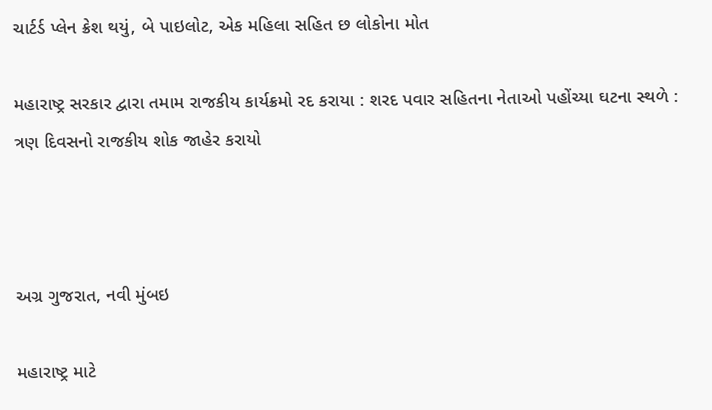ચાર્ટર્ડ પ્લેન ક્રેશ થયું, બે પાઇલોટ, એક મહિલા સહિત છ લોકોના મોત

મહારાષ્ટ્ર સરકાર દ્વારા તમામ રાજકીય કાર્યક્રમો રદ કરાયા : શરદ પવાર સહિતના નેતાઓ પહોંચ્યા ઘટના સ્થળે : ત્રણ દિવસનો રાજકીય શોક જાહેર કરાયો



અગ્ર ગુજરાત, નવી મુંબઇ

મહારાષ્ટ્ર માટે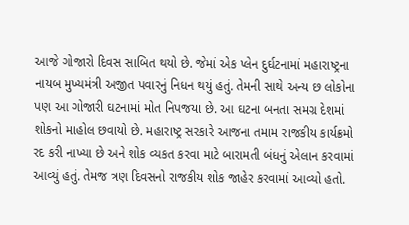આજે ગોજારો દિવસ સાબિત થયો છે. જેમાં એક પ્લેન દુર્ઘટનામાં મહારાષ્ટ્રના નાયબ મુખ્યમંત્રી અજીત પવારનું નિધન થયું હતું. તેમની સાથે અન્ય છ લોકોના પણ આ ગોજારી ઘટનામાં મોત નિપજયા છે. આ ઘટના બનતા સમગ્ર દેશમાં શોકનો માહોલ છવાયો છે. મહારાષ્ટ્ર સરકારે આજના તમામ રાજકીય કાર્યક્રમો રદ કરી નાખ્યા છે અને શોક વ્યકત કરવા માટે બારામતી બંધનું એલાન કરવામાં આવ્યું હતું. તેમજ ત્રણ દિવસનો રાજકીય શોક જાહેર કરવામાં આવ્યો હતો.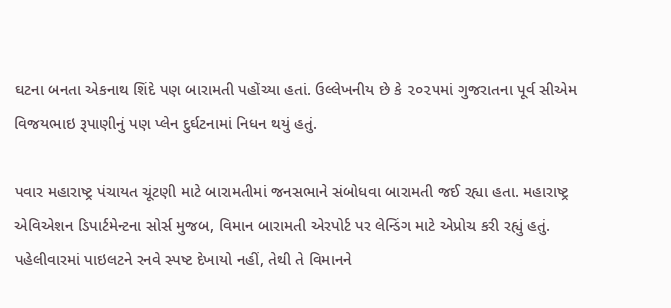ઘટના બનતા એકનાથ શિંદે પણ બારામતી પહોંચ્યા હતાં. ઉલ્લેખનીય છે કે ૨૦૨૫માં ગુજરાતના પૂર્વ સીએમ વિજયભાઇ રૂપાણીનું પણ પ્લેન દુર્ઘટનામાં નિધન થયું હતું.

પવાર મહારાષ્ટ્ર પંચાયત ચૂંટણી માટે બારામતીમાં જનસભાને સંબોધવા બારામતી જઈ રહ્યા હતા. મહારાષ્ટ્ર એવિએશન ડિપાર્ટમેન્ટના સોર્સ મુજબ, વિમાન બારામતી એરપોર્ટ પર લેન્ડિંગ માટે એપ્રોચ કરી રહ્યું હતું. પહેલીવારમાં પાઇલટને રનવે સ્પષ્ટ દેખાયો નહીં, તેથી તે વિમાનને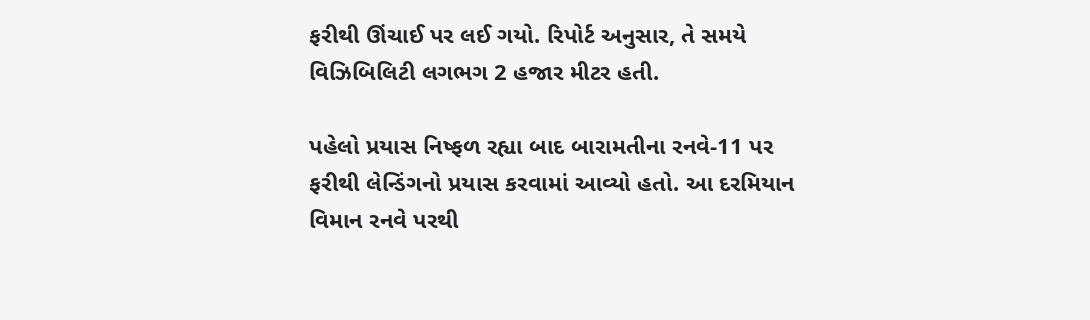ફરીથી ઊંચાઈ પર લઈ ગયો. રિપોર્ટ અનુસાર, તે સમયે વિઝિબિલિટી લગભગ 2 હજાર મીટર હતી.

પહેલો પ્રયાસ નિષ્ફળ રહ્યા બાદ બારામતીના રનવે-11 પર ફરીથી લેન્ડિંગનો પ્રયાસ કરવામાં આવ્યો હતો. આ દરમિયાન વિમાન રનવે પરથી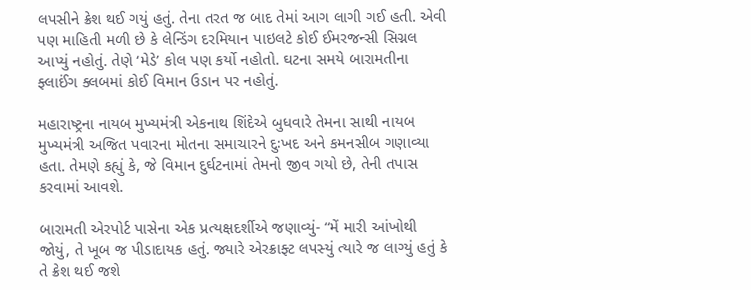લપસીને ક્રેશ થઈ ગયું હતું. તેના તરત જ બાદ તેમાં આગ લાગી ગઈ હતી. એવી પણ માહિતી મળી છે કે લેન્ડિંગ દરમિયાન પાઇલટે કોઈ ઈમરજન્સી સિગ્નલ આપ્યું નહોતું. તેણે ‘મેડે’ કોલ પણ કર્યો નહોતો. ઘટના સમયે બારામતીના ફ્લાઈંગ ક્લબમાં કોઈ વિમાન ઉડાન પર નહોતું.

મહારાષ્ટ્રના નાયબ મુખ્યમંત્રી એકનાથ શિંદેએ બુધવારે તેમના સાથી નાયબ મુખ્યમંત્રી અજિત પવારના મોતના સમાચારને દુઃખદ અને કમનસીબ ગણાવ્યા હતા. તેમણે કહ્યું કે, જે વિમાન દુર્ઘટનામાં તેમનો જીવ ગયો છે, તેની તપાસ કરવામાં આવશે.

બારામતી એરપોર્ટ પાસેના એક પ્રત્યક્ષદર્શીએ જણાવ્યું- “મેં મારી આંખોથી જોયું, તે ખૂબ જ પીડાદાયક હતું. જ્યારે એરક્રાફ્ટ લપસ્યું ત્યારે જ લાગ્યું હતું કે તે ક્રેશ થઈ જશે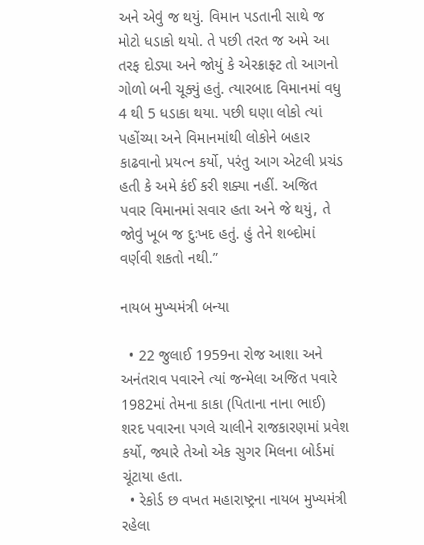અને એવું જ થયું. વિમાન પડતાની સાથે જ મોટો ધડાકો થયો. તે પછી તરત જ અમે આ તરફ દોડ્યા અને જોયું કે એરક્રાફ્ટ તો આગનો ગોળો બની ચૂક્યું હતું. ત્યારબાદ વિમાનમાં વધુ 4 થી 5 ધડાકા થયા. પછી ઘણા લોકો ત્યાં પહોંચ્યા અને વિમાનમાંથી લોકોને બહાર કાઢવાનો પ્રયત્ન કર્યો, પરંતુ આગ એટલી પ્રચંડ હતી કે અમે કંઈ કરી શક્યા નહીં. અજિત પવાર વિમાનમાં સવાર હતા અને જે થયું, તે જોવું ખૂબ જ દુઃખદ હતું. હું તેને શબ્દોમાં વર્ણવી શકતો નથી.”

નાયબ મુખ્યમંત્રી બન્યા

  • 22 જુલાઈ 1959ના રોજ આશા અને અનંતરાવ પવારને ત્યાં જન્મેલા અજિત પવારે 1982માં તેમના કાકા (પિતાના નાના ભાઈ) શરદ પવારના પગલે ચાલીને રાજકારણમાં પ્રવેશ કર્યો, જ્યારે તેઓ એક સુગર મિલના બોર્ડમાં ચૂંટાયા હતા.
  • રેકોર્ડ છ વખત મહારાષ્ટ્રના નાયબ મુખ્યમંત્રી રહેલા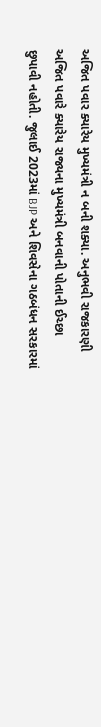અજિત પવાર ક્યારેય મુખ્યમંત્રી ન બની શક્યા. અનુભવી રાજકારણી અજિત પવારે ક્યારેય રાજ્યના મુખ્યમંત્રી બનવાની પોતાની ઈચ્છા છુપાવી નહોતી. જુલાઈ 2023માં BJP અને શિવસેના ગઠબંધન સરકારમાં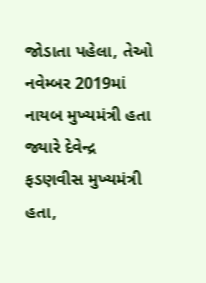જોડાતા પહેલા, તેઓ નવેમ્બર 2019માં નાયબ મુખ્યમંત્રી હતા જ્યારે દેવેન્દ્ર ફડણવીસ મુખ્યમંત્રી હતા,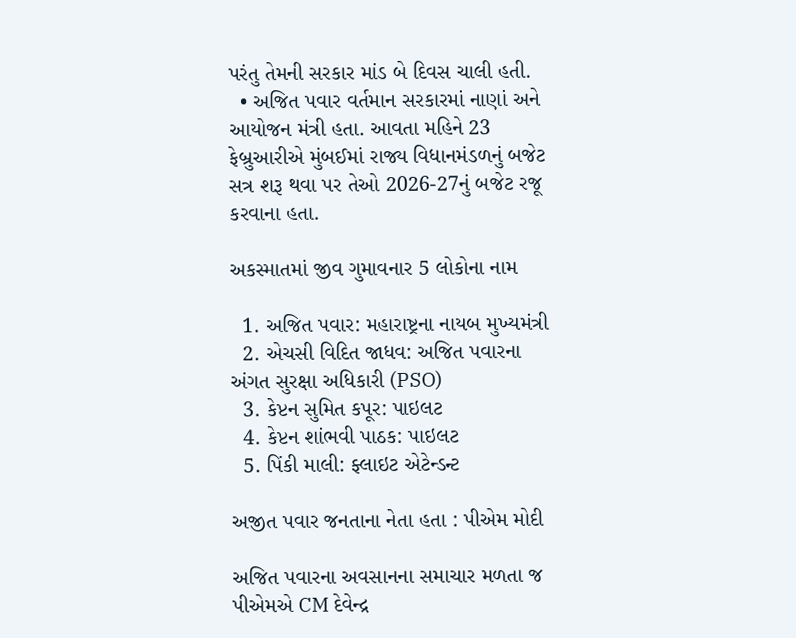પરંતુ તેમની સરકાર માંડ બે દિવસ ચાલી હતી.
  • અજિત પવાર વર્તમાન સરકારમાં નાણાં અને આયોજન મંત્રી હતા. આવતા મહિને 23 ફેબ્રુઆરીએ મુંબઈમાં રાજ્ય વિધાનમંડળનું બજેટ સત્ર શરૂ થવા પર તેઓ 2026-27નું બજેટ રજૂ કરવાના હતા.

અકસ્માતમાં જીવ ગુમાવનાર 5 લોકોના નામ

  1. અજિત પવાર: મહારાષ્ટ્રના નાયબ મુખ્યમંત્રી
  2. એચસી વિદિત જાધવ: અજિત પવારના અંગત સુરક્ષા અધિકારી (PSO)
  3. કેપ્ટન સુમિત કપૂર: પાઇલટ
  4. કેપ્ટન શાંભવી પાઠક: પાઇલટ
  5. પિંકી માલી: ફ્લાઇટ એટેન્ડન્ટ

અજીત પવાર જનતાના નેતા હતા : પીએમ મોદી

અજિત પવારના અવસાનના સમાચાર મળતા જ પીએમએ CM દેવેન્દ્ર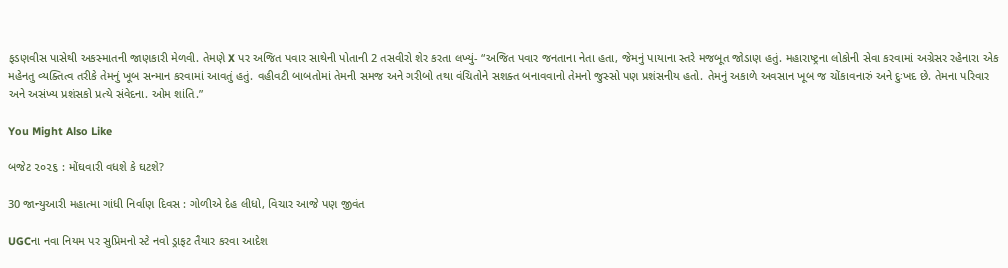ફડણવીસ પાસેથી અકસ્માતની જાણકારી મેળવી. તેમણે X પર અજિત પવાર સાથેની પોતાની 2 તસવીરો શેર કરતા લખ્યું- “અજિત પવાર જનતાના નેતા હતા, જેમનું પાયાના સ્તરે મજબૂત જોડાણ હતું. મહારાષ્ટ્રના લોકોની સેવા કરવામાં અગ્રેસર રહેનારા એક મહેનતુ વ્યક્તિત્વ તરીકે તેમનું ખૂબ સન્માન કરવામાં આવતું હતું. વહીવટી બાબતોમાં તેમની સમજ અને ગરીબો તથા વંચિતોને સશક્ત બનાવવાનો તેમનો જુસ્સો પણ પ્રશંસનીય હતો. તેમનું અકાળે અવસાન ખૂબ જ ચોંકાવનારું અને દુઃખદ છે. તેમના પરિવાર અને અસંખ્ય પ્રશંસકો પ્રત્યે સંવેદના. ઓમ શાંતિ.”

You Might Also Like

બજેટ ૨૦૨૬ : મોંઘવારી વધશે કે ઘટશે?

30 જાન્યુઆરી મહાત્મા ગાંધી નિર્વાણ દિવસ : ગોળીએ દેહ લીધો, વિચાર આજે પણ જીવંત

UGCના નવા નિયમ પર સુપ્રિમનો સ્ટે નવો ડ્રાફટ તૈયાર કરવા આદેશ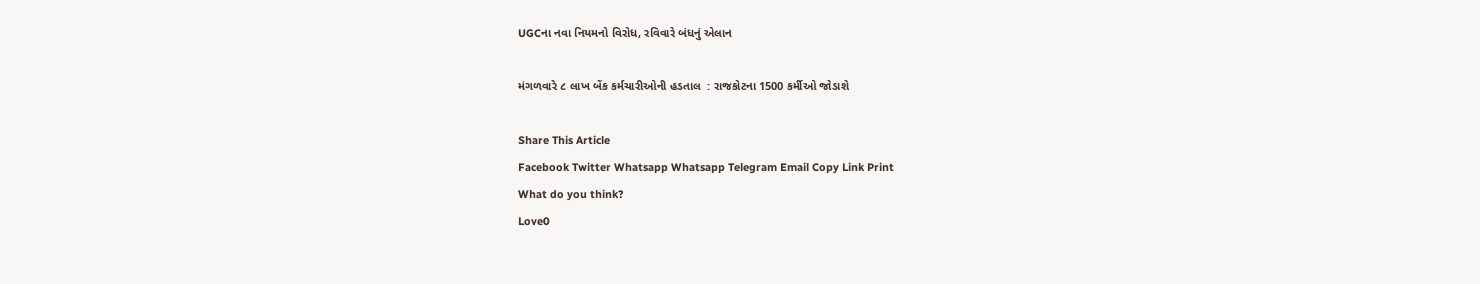UGCના નવા નિયમનો વિરોધ, રવિવારે બંધનું એલાન

મંગળવારે ૮ લાખ બેંક કર્મચારીઓની હડતાલ  : રાજકોટના 1500 કર્મીઓ જોડાશે

Share This Article
Facebook Twitter Whatsapp Whatsapp Telegram Email Copy Link Print
What do you think?
Love0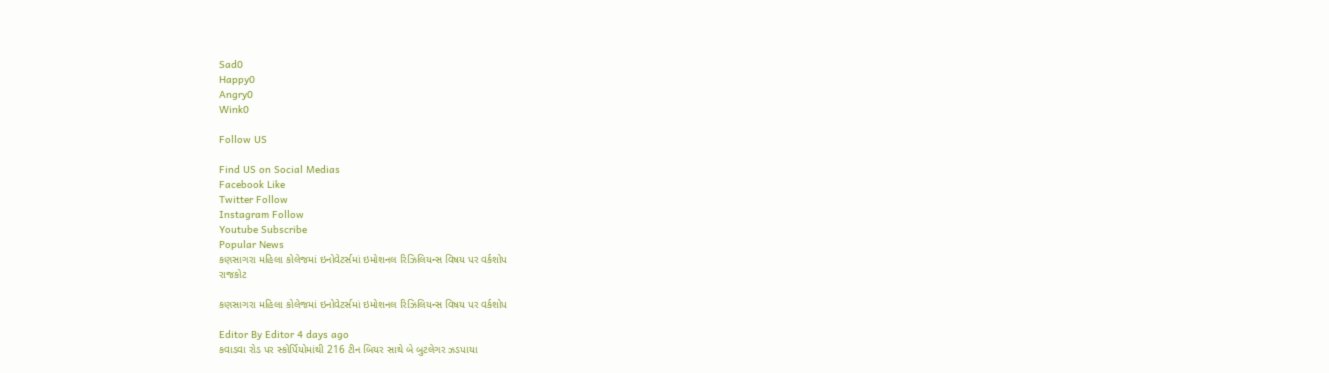Sad0
Happy0
Angry0
Wink0

Follow US

Find US on Social Medias
Facebook Like
Twitter Follow
Instagram Follow
Youtube Subscribe
Popular News
કણસાગરા મહિલા કોલેજમાં ઇનોવેટર્સમાં ઇમોશનલ રિઝિલિયન્સ વિષય પર વર્કશોપ
રાજકોટ

કણસાગરા મહિલા કોલેજમાં ઇનોવેટર્સમાં ઇમોશનલ રિઝિલિયન્સ વિષય પર વર્કશોપ

Editor By Editor 4 days ago
કવાડવા રોડ પર સ્કોર્પિયોમાંથી 216 ટીન બિયર સાથે બે બુટલેગર ઝડપાયા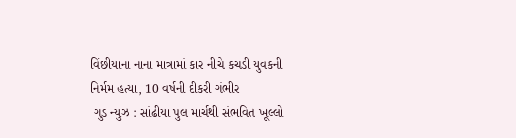વિંછીયાના નાના માત્રામાં કાર નીચે કચડી યુવકની નિર્મમ હત્યા, 10 વર્ષની દીકરી ગંભીર
 ગુડ ન્યુઝ : સાંઢીયા પુલ માર્ચથી સંભવિત ખૂલ્લો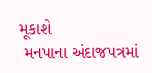મૂકાશે
 મનપાના અંદાજપત્રમાં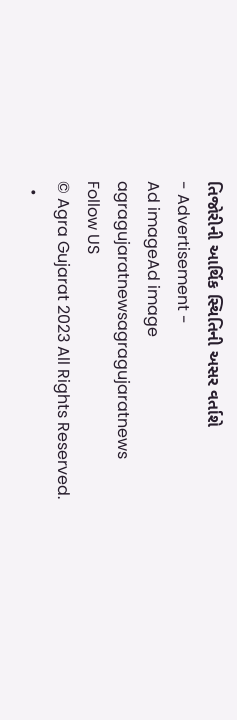તિજોરીની આર્થિક સ્થિતિની અસર વર્તાશે
- Advertisement -
Ad imageAd image
agragujaratnewsagragujaratnews
Follow US
© Agra Gujarat 2023 All Rights Reserved.
  •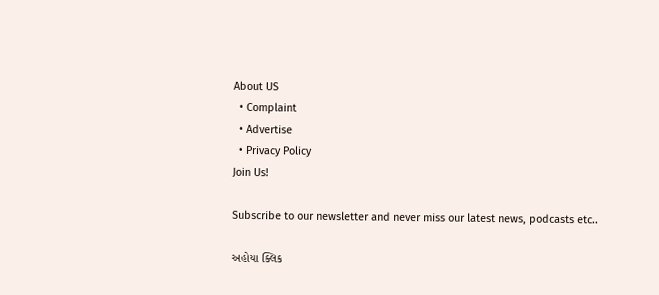About US
  • Complaint
  • Advertise
  • Privacy Policy
Join Us!

Subscribe to our newsletter and never miss our latest news, podcasts etc..

અહોયા ક્લિક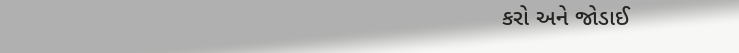કરો અને જોડાઈ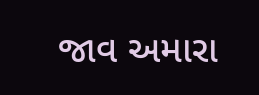જાવ અમારા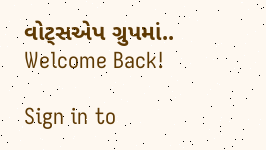વોટ્સએપ ગ્રુપમાં..
Welcome Back!

Sign in to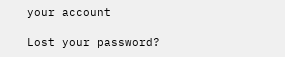your account

Lost your password?